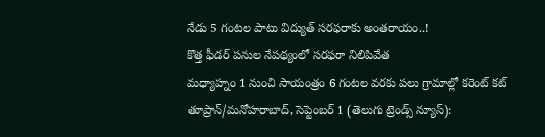నేడు 5 గంటల పాటు విద్యుత్ సరఫరాకు అంతరాయం..!
కొత్త ఫీడర్ పనుల నేపథ్యంలో సరఫరా నిలిపివేత
మధ్యాహ్నం 1 నుంచి సాయంత్రం 6 గంటల వరకు పలు గ్రామాల్లో కరెంట్ కట్
తూప్రాన్/మనోహరాబాద్, సెప్టెంబర్ 1 (తెలుగు ట్రెండ్స్ న్యూస్):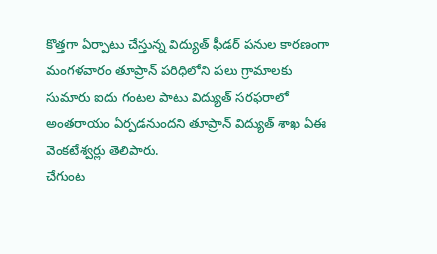కొత్తగా ఏర్పాటు చేస్తున్న విద్యుత్ ఫీడర్ పనుల కారణంగా మంగళవారం తూప్రాన్ పరిధిలోని పలు గ్రామాలకు సుమారు ఐదు గంటల పాటు విద్యుత్ సరఫరాలో అంతరాయం ఏర్పడనుందని తూప్రాన్ విద్యుత్ శాఖ ఏఈ వెంకటేశ్వర్లు తెలిపారు.
చేగుంట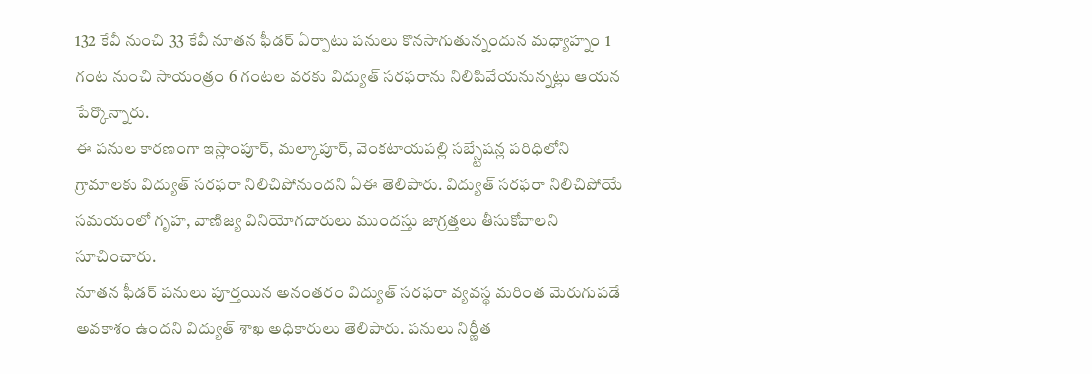132 కేవీ నుంచి 33 కేవీ నూతన ఫీడర్ ఏర్పాటు పనులు కొనసాగుతున్నందున మధ్యాహ్నం 1 గంట నుంచి సాయంత్రం 6 గంటల వరకు విద్యుత్ సరఫరాను నిలిపివేయనున్నట్లు ఆయన పేర్కొన్నారు.
ఈ పనుల కారణంగా ఇస్లాంపూర్, మల్కాపూర్, వెంకటాయపల్లి సబ్స్టేషన్ల పరిధిలోని గ్రామాలకు విద్యుత్ సరఫరా నిలిచిపోనుందని ఏఈ తెలిపారు. విద్యుత్ సరఫరా నిలిచిపోయే సమయంలో గృహ, వాణిజ్య వినియోగదారులు ముందస్తు జాగ్రత్తలు తీసుకోవాలని సూచించారు.
నూతన ఫీడర్ పనులు పూర్తయిన అనంతరం విద్యుత్ సరఫరా వ్యవస్థ మరింత మెరుగుపడే అవకాశం ఉందని విద్యుత్ శాఖ అధికారులు తెలిపారు. పనులు నిర్ణీత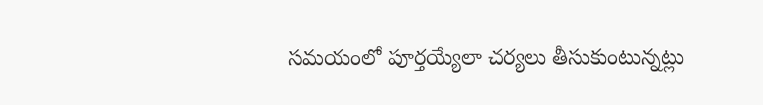సమయంలో పూర్తయ్యేలా చర్యలు తీసుకుంటున్నట్లు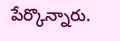పేర్కొన్నారు.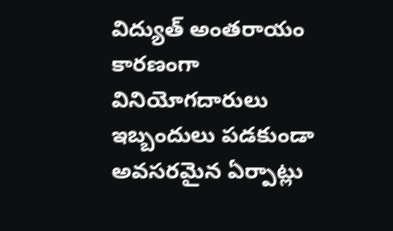విద్యుత్ అంతరాయం కారణంగా వినియోగదారులు ఇబ్బందులు పడకుండా అవసరమైన ఏర్పాట్లు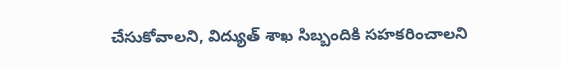చేసుకోవాలని, విద్యుత్ శాఖ సిబ్బందికి సహకరించాలని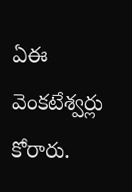ఏఈ వెంకటేశ్వర్లు కోరారు.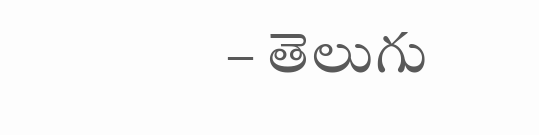– తెలుగు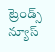ట్రెండ్స్ న్యూస్